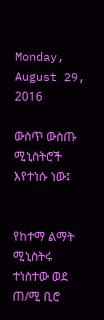Monday, August 29, 2016

ውስጥ ውስጡ ሚኒስትሮች እየተነሱ ነው፤


የከተማ ልማት ሚኒስትሩ ተነስተው ወደ ጠ/ሚ ቢሮ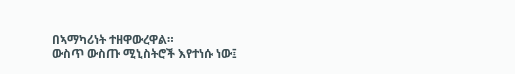በኣማካሪነት ተዘዋውረዋል።
ውስጥ ውስጡ ሚኒስትሮች እየተነሱ ነው፤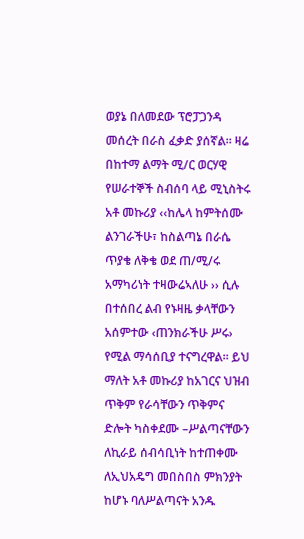ወያኔ በለመደው ፕሮፓጋንዳ መሰረት በራስ ፈቃድ ያሰኛል። ዛሬ በከተማ ልማት ሚ/ር ወርሃዊ የሠራተኞች ስብሰባ ላይ ሚኒስትሩ አቶ መኩሪያ ‹‹ከሌላ ከምትሰሙ ልንገራችሁ፣ ከስልጣኔ በራሴ ጥያቄ ለቅቄ ወደ ጠ/ሚ/ሩ አማካሪነት ተዛውሬኣለሁ ›› ሲሉ በተሰበረ ልብ የኑዛዜ ቃላቸውን አሰምተው ‹ጠንክራችሁ ሥሩ› የሚል ማሳሰቢያ ተናግረዋል፡፡ ይህ ማለት አቶ መኩሪያ ከአገርና ህዝብ ጥቅም የራሳቸውን ጥቅምና ድሎት ካስቀደሙ –ሥልጣናቸውን ለኪራይ ሰብሳቢነት ከተጠቀሙ ለኢህአዴግ መበስበስ ምክንያት ከሆኑ ባለሥልጣናት አንዱ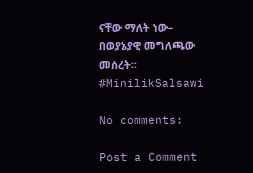ናቸው ማለት ነው– በወያኔያዊ መግለጫው መሰረት፡፡ #MinilikSalsawi

No comments:

Post a Comment